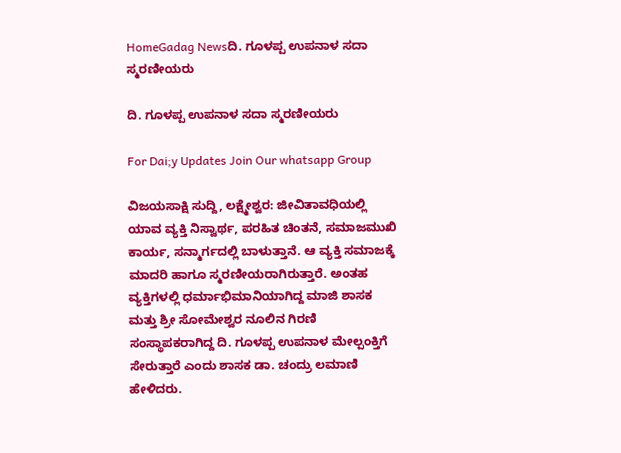HomeGadag Newsದಿ. ಗೂಳಪ್ಪ ಉಪನಾಳ ಸದಾ ಸ್ಮರಣೀಯರು

ದಿ. ಗೂಳಪ್ಪ ಉಪನಾಳ ಸದಾ ಸ್ಮರಣೀಯರು

For Dai;y Updates Join Our whatsapp Group

ವಿಜಯಸಾಕ್ಷಿ ಸುದ್ದಿ, ಲಕ್ಷ್ಮೇಶ್ವರ: ಜೀವಿತಾವಧಿಯಲ್ಲಿ ಯಾವ ವ್ಯಕ್ತಿ ನಿಸ್ವಾರ್ಥ, ಪರಹಿತ ಚಿಂತನೆ, ಸಮಾಜಮುಖಿ ಕಾರ್ಯ, ಸನ್ಮಾರ್ಗದಲ್ಲಿ ಬಾಳುತ್ತಾನೆ. ಆ ವ್ಯಕ್ತಿ ಸಮಾಜಕ್ಕೆ ಮಾದರಿ ಹಾಗೂ ಸ್ಮರಣೀಯರಾಗಿರುತ್ತಾರೆ. ಅಂತಹ ವ್ಯಕ್ತಿಗಳಲ್ಲಿ ಧರ್ಮಾಭಿಮಾನಿಯಾಗಿದ್ದ ಮಾಜಿ ಶಾಸಕ ಮತ್ತು ಶ್ರೀ ಸೋಮೇಶ್ವರ ನೂಲಿನ ಗಿರಣಿ ಸಂಸ್ಥಾಪಕರಾಗಿದ್ದ ದಿ. ಗೂಳಪ್ಪ ಉಪನಾಳ ಮೇಲ್ಪಂಕ್ತಿಗೆ ಸೇರುತ್ತಾರೆ ಎಂದು ಶಾಸಕ ಡಾ. ಚಂದ್ರು ಲಮಾಣಿ ಹೇಳಿದರು.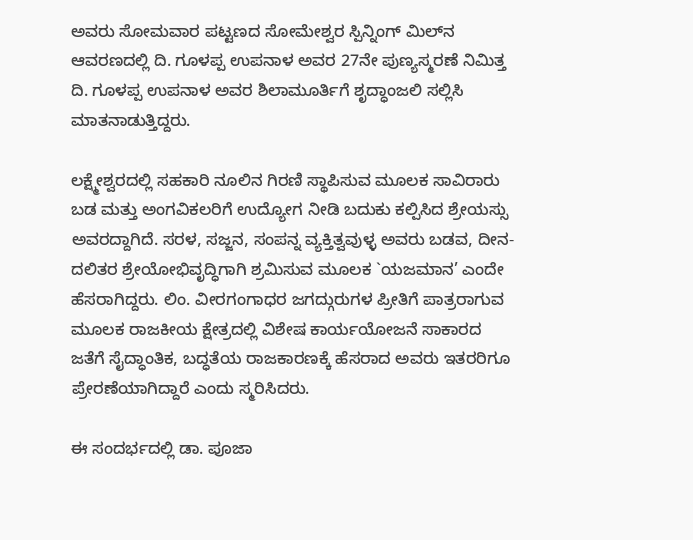ಅವರು ಸೋಮವಾರ ಪಟ್ಟಣದ ಸೋಮೇಶ್ವರ ಸ್ಪಿನ್ನಿಂಗ್ ಮಿಲ್‌ನ ಆವರಣದಲ್ಲಿ ದಿ. ಗೂಳಪ್ಪ ಉಪನಾಳ ಅವರ 27ನೇ ಪುಣ್ಯಸ್ಮರಣೆ ನಿಮಿತ್ತ ದಿ. ಗೂಳಪ್ಪ ಉಪನಾಳ ಅವರ ಶಿಲಾಮೂರ್ತಿಗೆ ಶೃದ್ಧಾಂಜಲಿ ಸಲ್ಲಿಸಿ ಮಾತನಾಡುತ್ತಿದ್ದರು.

ಲಕ್ಷ್ಮೇಶ್ವರದಲ್ಲಿ ಸಹಕಾರಿ ನೂಲಿನ ಗಿರಣಿ ಸ್ಥಾಪಿಸುವ ಮೂಲಕ ಸಾವಿರಾರು ಬಡ ಮತ್ತು ಅಂಗವಿಕಲರಿಗೆ ಉದ್ಯೋಗ ನೀಡಿ ಬದುಕು ಕಲ್ಪಿಸಿದ ಶ್ರೇಯಸ್ಸು ಅವರದ್ದಾಗಿದೆ. ಸರಳ, ಸಜ್ಜನ, ಸಂಪನ್ನ ವ್ಯಕ್ತಿತ್ವವುಳ್ಳ ಅವರು ಬಡವ, ದೀನ-ದಲಿತರ ಶ್ರೇಯೋಭಿವೃದ್ಧಿಗಾಗಿ ಶ್ರಮಿಸುವ ಮೂಲಕ `ಯಜಮಾನ’ ಎಂದೇ ಹೆಸರಾಗಿದ್ದರು. ಲಿಂ. ವೀರಗಂಗಾಧರ ಜಗದ್ಗುರುಗಳ ಪ್ರೀತಿಗೆ ಪಾತ್ರರಾಗುವ ಮೂಲಕ ರಾಜಕೀಯ ಕ್ಷೇತ್ರದಲ್ಲಿ ವಿಶೇಷ ಕಾರ್ಯಯೋಜನೆ ಸಾಕಾರದ ಜತೆಗೆ ಸೈದ್ಧಾಂತಿಕ, ಬದ್ಧತೆಯ ರಾಜಕಾರಣಕ್ಕೆ ಹೆಸರಾದ ಅವರು ಇತರರಿಗೂ ಪ್ರೇರಣೆಯಾಗಿದ್ದಾರೆ ಎಂದು ಸ್ಮರಿಸಿದರು.

ಈ ಸಂದರ್ಭದಲ್ಲಿ ಡಾ. ಪೂಜಾ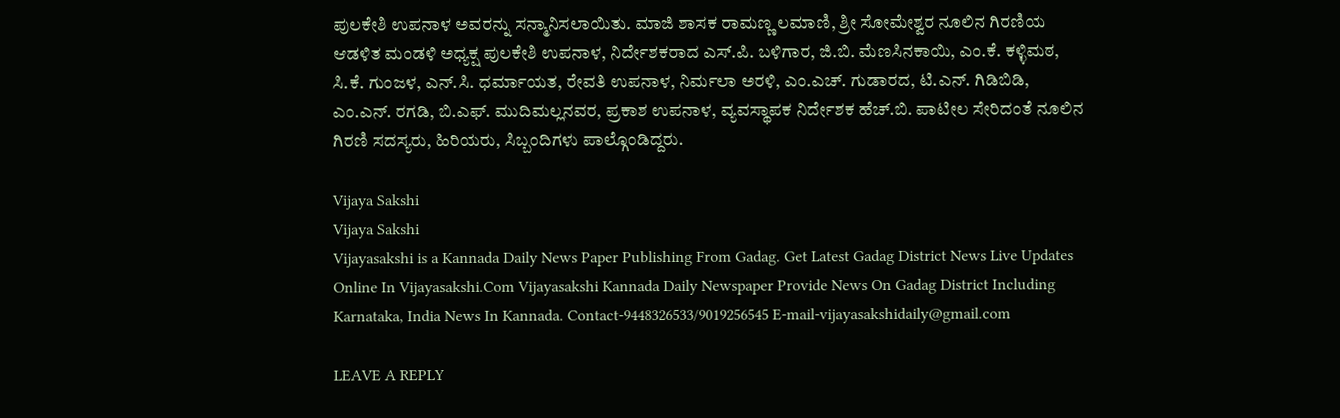ಪುಲಕೇಶಿ ಉಪನಾಳ ಅವರನ್ನು ಸನ್ಮಾನಿಸಲಾಯಿತು. ಮಾಜಿ ಶಾಸಕ ರಾಮಣ್ಣ ಲಮಾಣಿ, ಶ್ರೀ ಸೋಮೇಶ್ವರ ನೂಲಿನ ಗಿರಣಿಯ ಆಡಳಿತ ಮಂಡಳಿ ಅಧ್ಯಕ್ಷ ಪುಲಕೇಶಿ ಉಪನಾಳ, ನಿರ್ದೇಶಕರಾದ ಎಸ್.ಪಿ. ಬಳಿಗಾರ, ಜಿ.ಬಿ. ಮೆಣಸಿನಕಾಯಿ, ಎಂ.ಕೆ. ಕಳ್ಳಿಮಠ, ಸಿ.ಕೆ. ಗುಂಜಳ, ಎನ್.ಸಿ. ಧರ್ಮಾಯತ, ರೇವತಿ ಉಪನಾಳ, ನಿರ್ಮಲಾ ಅರಳಿ, ಎಂ.ಎಚ್. ಗುಡಾರದ, ಟಿ.ಎನ್. ಗಿಡಿಬಿಡಿ, ಎಂ.ಎನ್. ರಗಡಿ, ಬಿ.ಎಫ್. ಮುದಿಮಲ್ಲನವರ, ಪ್ರಕಾಶ ಉಪನಾಳ, ವ್ಯವಸ್ಥಾಪಕ ನಿರ್ದೇಶಕ ಹೆಚ್.ಬಿ. ಪಾಟೀಲ ಸೇರಿದಂತೆ ನೂಲಿನ ಗಿರಣಿ ಸದಸ್ಯರು, ಹಿರಿಯರು, ಸಿಬ್ಬಂದಿಗಳು ಪಾಲ್ಗೊಂಡಿದ್ದರು.

Vijaya Sakshi
Vijaya Sakshi
Vijayasakshi is a Kannada Daily News Paper Publishing From Gadag. Get Latest Gadag District News Live Updates Online In Vijayasakshi.Com Vijayasakshi Kannada Daily Newspaper Provide News On Gadag District Including Karnataka, India News In Kannada. Contact-9448326533/9019256545 E-mail-vijayasakshidaily@gmail.com

LEAVE A REPLY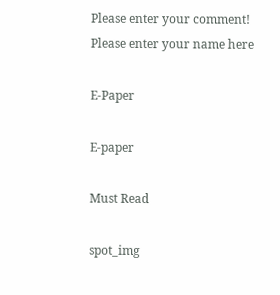Please enter your comment!
Please enter your name here

E-Paper

E-paper

Must Read

spot_img